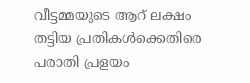വീട്ടമ്മയുടെ ആറ് ലക്ഷം തട്ടിയ പ്രതികൾക്കെതിരെ പരാതി പ്രളയം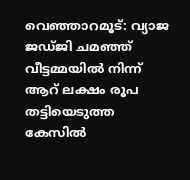വെഞ്ഞാറമൂട്: വ്യാജ ജഡ്ജി ചമഞ്ഞ് വീട്ടമ്മയിൽ നിന്ന് ആറ് ലക്ഷം രൂപ തട്ടിയെടുത്ത കേസിൽ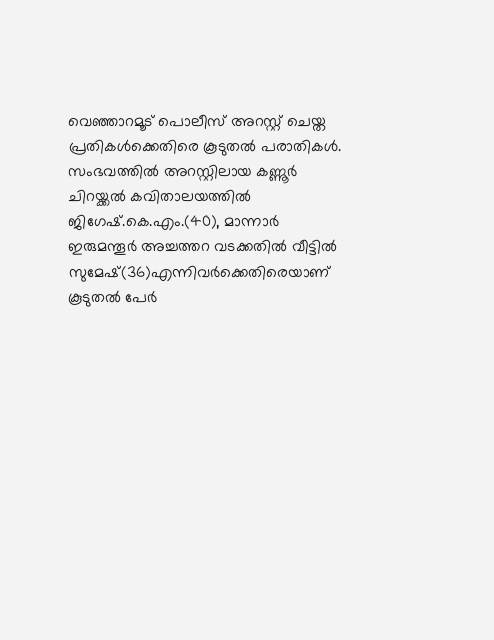വെഞ്ഞാറമൂട് പൊലീസ് അറസ്റ്റ് ചെയ്ത പ്രതികൾക്കെതിരെ കൂടുതൽ പരാതികൾ. സംഭവത്തിൽ അറസ്റ്റിലായ കണ്ണൂർ ചിറയ്ക്കൽ കവിതാലയത്തിൽ ജിഗേഷ്.കെ.എം.(40), മാന്നാർ ഇരുമന്തൂർ അച്ചത്തറ വടക്കതിൽ വീട്ടിൽ സുമേഷ്(36)എന്നിവർക്കെതിരെയാണ് കൂടുതൽ പേർ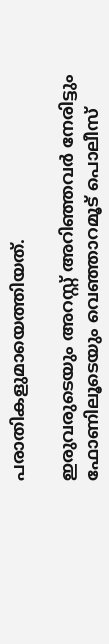പരാതികളുമായെത്തിയത്.

ഇരുവരുടെയും അറസ്റ്റ് അറിഞ്ഞവർ നേരിട്ടും ഫോണിലൂടെയും വെഞ്ഞാറമൂട് പൊലീസ്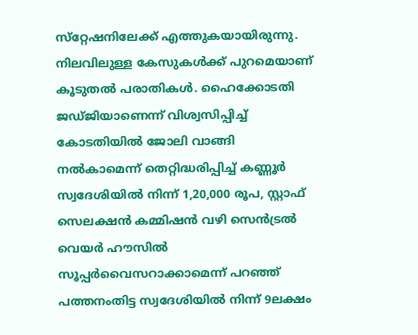സ്‌റ്റേഷനിലേക്ക് എത്തുകയായിരുന്നു. നിലവിലുള്ള കേസുകൾക്ക് പുറമെയാണ് കൂടുതൽ പരാതികൾ. ഹൈക്കോടതി ജഡ്ജിയാണെന്ന് വിശ്വസിപ്പിച്ച് കോടതിയിൽ ജോലി വാങ്ങി നൽകാമെന്ന് തെറ്റിദ്ധരിപ്പിച്ച് കണ്ണൂർ സ്വദേശിയിൽ നിന്ന് 1,20,000 രൂപ, സ്റ്റാഫ് സെലക്ഷൻ കമ്മിഷൻ വഴി സെൻട്രൽ വെയർ ഹൗസിൽ സൂപ്പർവൈസറാക്കാമെന്ന് പറഞ്ഞ് പത്തനംതിട്ട സ്വദേശിയിൽ നിന്ന് 9ലക്ഷം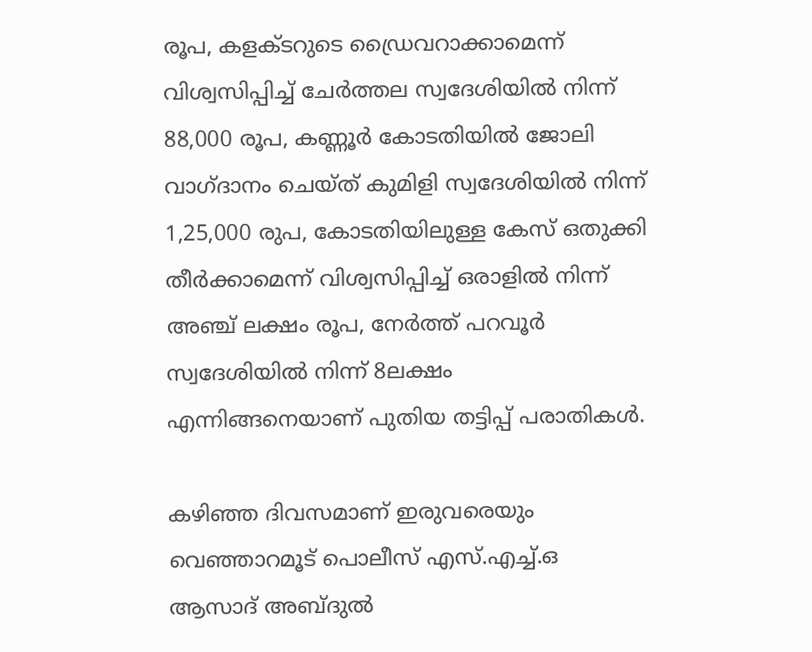രൂപ, കളക്ടറുടെ ഡ്രൈവറാക്കാമെന്ന് വിശ്വസിപ്പിച്ച് ചേർത്തല സ്വദേശിയിൽ നിന്ന് 88,000 രൂപ, കണ്ണൂർ കോടതിയിൽ ജോലി വാഗ്ദാനം ചെയ്ത് കുമിളി സ്വദേശിയിൽ നിന്ന് 1,25,000 രുപ, കോടതിയിലുള്ള കേസ് ഒതുക്കി തീർക്കാമെന്ന് വിശ്വസിപ്പിച്ച് ഒരാളിൽ നിന്ന് അഞ്ച് ലക്ഷം രൂപ, നേർത്ത് പറവൂർ സ്വദേശിയിൽ നിന്ന് 8ലക്ഷം എന്നിങ്ങനെയാണ് പുതിയ തട്ടിപ്പ് പരാതികൾ.

കഴിഞ്ഞ ദിവസമാണ് ഇരുവരെയും വെഞ്ഞാറമൂട് പൊലീസ് എസ്.എച്ച്.ഒ ആസാദ് അബ്ദുൽ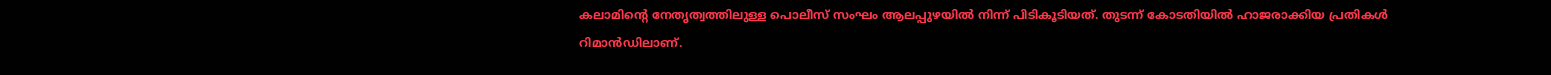കലാമിന്റെ നേതൃത്വത്തിലുള്ള പൊലീസ് സംഘം ആലപ്പുഴയിൽ നിന്ന് പിടികൂടിയത്. തുടന്ന് കോടതിയിൽ ഹാജരാക്കിയ പ്രതികൾ റിമാൻഡിലാണ്.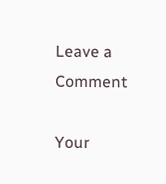Leave a Comment

Your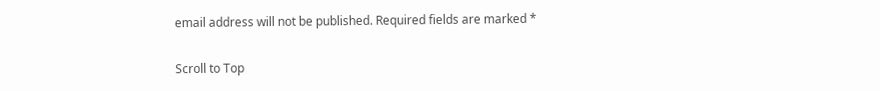email address will not be published. Required fields are marked *

Scroll to Top